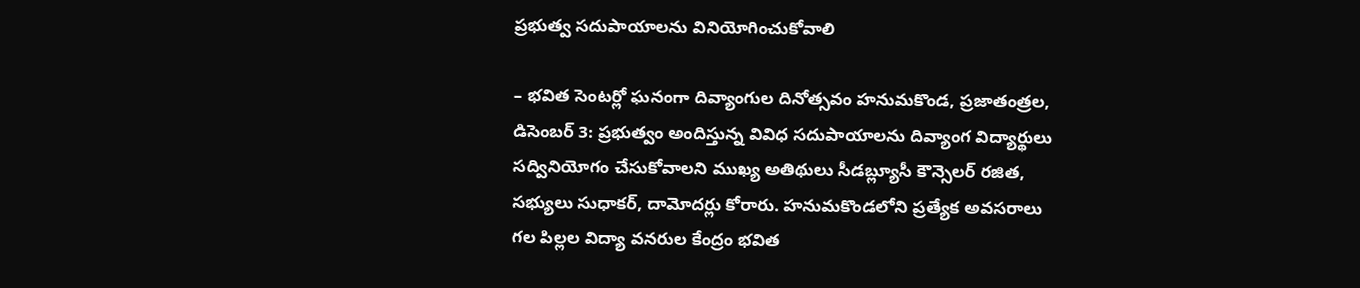ప్రభుత్వ సదుపాయాలను వినియోగించుకోవాలి

– భవిత సెంటర్లో ఘనంగా దివ్యాంగుల దినోత్సవం హనుమకొండ, ప్రజాతంత్రల, డిసెంబర్ 3: ప్రభుత్వం అందిస్తున్న వివిధ సదుపాయాలను దివ్యాంగ విద్యార్థులు సద్వినియోగం చేసుకోవాలని ముఖ్య అతిథులు సీడబ్ల్యూసీ కౌన్సెలర్ రజిత, సభ్యులు సుధాకర్, దామోదర్లు కోరారు. హనుమకొండలోని ప్రత్యేక అవసరాలు గల పిల్లల విద్యా వనరుల కేంద్రం భవిత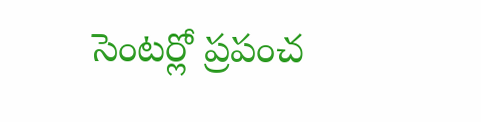సెంటర్లో ప్రపంచ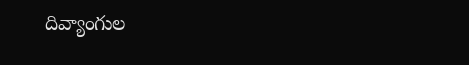దివ్యాంగుల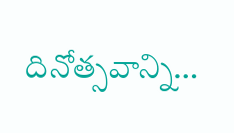దినోత్సవాన్ని…